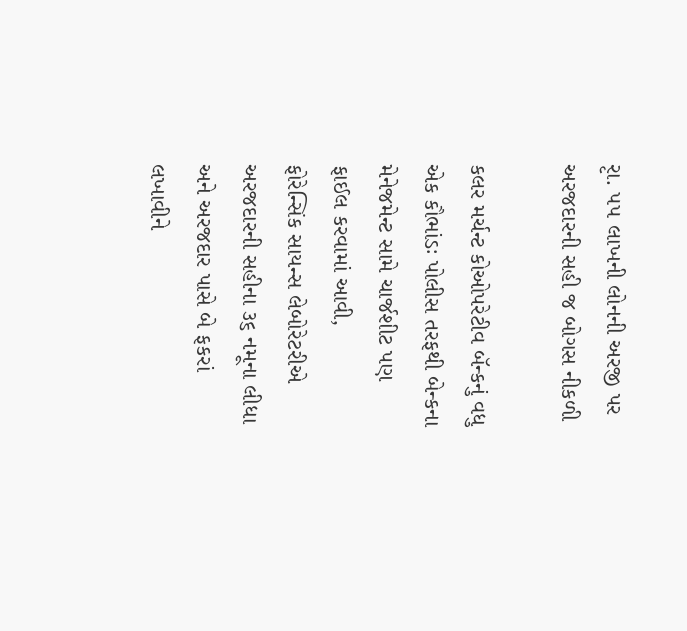રૃા. ૫૫ લાખની લોનની અરજી પર અરજદારની સહી જ બોગસ નીકળી

કલર મર્ચન્ટ કોઓપરેટીવ બૅન્કનું વધુ એક કૌભાંડઃ પોલીસ તરફથી બેન્કના મેનેજમેન્ટ સામે ચાર્જશીટ પણ ફાઈલ કરવામાં આવી,
ફોરેન્સિંક સાયન્સ લેબોરેટરીએ અરજદારની સહીના ૩૬ નમૂના લીધા અને અરજદાર પાસે બે ફકરાં લખાવીને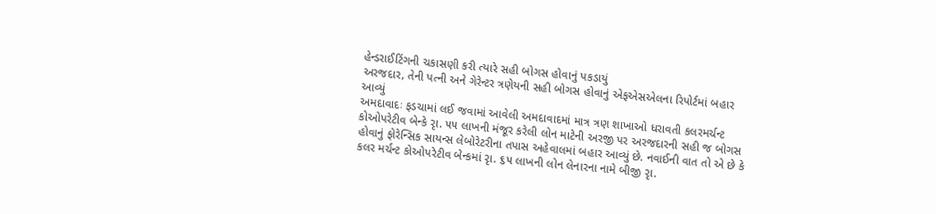હેન્ડરાઈટિંગની ચકાસણી કરી ત્યારે સહી બોગસ હોવાનું પકડાયું
અરજદાર, તેની પત્ની અને ગેરેન્ટર ત્રણેયની સહી બોગસ હોવાનું એફએસએલના રિપોર્ટમાં બહાર આવ્યું
અમદાવાદઃ ફડચામાં લઈ જવામાં આવેલી અમદાવાદમાં માત્ર ત્રણ શાખાઓ ધરાવતી કલરમર્ચન્ટ કોઓપરેટીવ બેન્કે રૃા. ૫૫ લાખની મંજૂર કરેલી લોન માટેની અરજી પર અરજદારની સહી જ બોગસ હોવાનું ફોરેન્સિક સાયન્સ લેબોરેટરીના તપાસ અહેવાલમાં બહાર આવ્યું છે. નવાઈની વાત તો એ છે કે કલર મર્ચન્ટ કોઓપરેટીવ બેન્કમાં રૃા. ૬૫ લાખની લોન લેનારના નામે બીજી રૃા.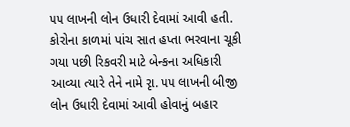૫૫ લાખની લોન ઉધારી દેવામાં આવી હતી. કોરોના કાળમાં પાંચ સાત હપ્તા ભરવાના ચૂકી ગયા પછી રિકવરી માટે બેન્કના અધિકારી આવ્યા ત્યારે તેને નામે રૃા. ૫૫ લાખની બીજી લોન ઉધારી દેવામાં આવી હોવાનું બહાર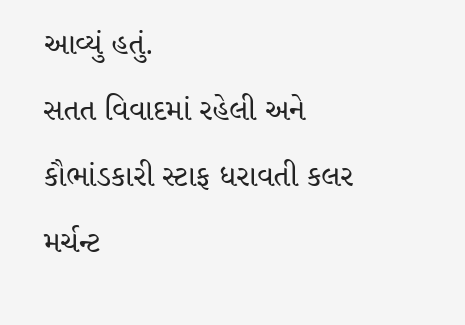આવ્યું હતું.
સતત વિવાદમાં રહેલી અને કૌભાંડકારી સ્ટાફ ધરાવતી કલર મર્ચન્ટ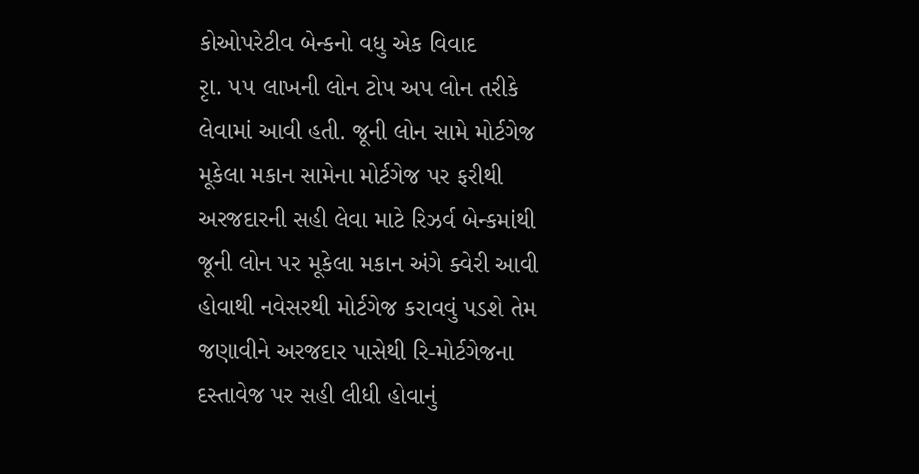કોઓપરેટીવ બેન્કનો વધુ એક વિવાદ
રૃા. ૫૫ લાખની લોન ટોપ અપ લોન તરીકે લેવામાં આવી હતી. જૂની લોન સામે મોર્ટગેજ મૂકેલા મકાન સામેના મોર્ટગેજ પર ફરીથી અરજદારની સહી લેવા માટે રિઝર્વ બેન્કમાંથી જૂની લોન પર મૂકેલા મકાન અંગે ક્વેરી આવી હોવાથી નવેસરથી મોર્ટગેજ કરાવવું પડશે તેમ જણાવીને અરજદાર પાસેથી રિ-મોર્ટગેજના દસ્તાવેજ પર સહી લીધી હોવાનું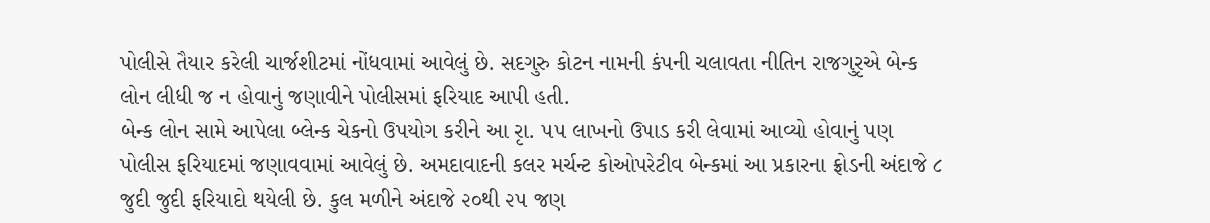પોલીસે તૈયાર કરેલી ચાર્જશીટમાં નોંધવામાં આવેલું છે. સદગુરુ કોટન નામની કંપની ચલાવતા નીતિન રાજગુરૃએ બેન્ક લોન લીધી જ ન હોવાનું જણાવીને પોલીસમાં ફરિયાદ આપી હતી.
બેન્ક લોન સામે આપેલા બ્લેન્ક ચેકનો ઉપયોગ કરીને આ રૃા. ૫૫ લાખનો ઉપાડ કરી લેવામાં આવ્યો હોવાનું પણ પોલીસ ફરિયાદમાં જણાવવામાં આવેલું છે. અમદાવાદની કલર મર્ચન્ટ કોઓપરેટીવ બેન્કમાં આ પ્રકારના ફ્રોડની અંદાજે ૮ જુદી જુદી ફરિયાદો થયેલી છે. કુલ મળીને અંદાજે ૨૦થી ૨૫ જણ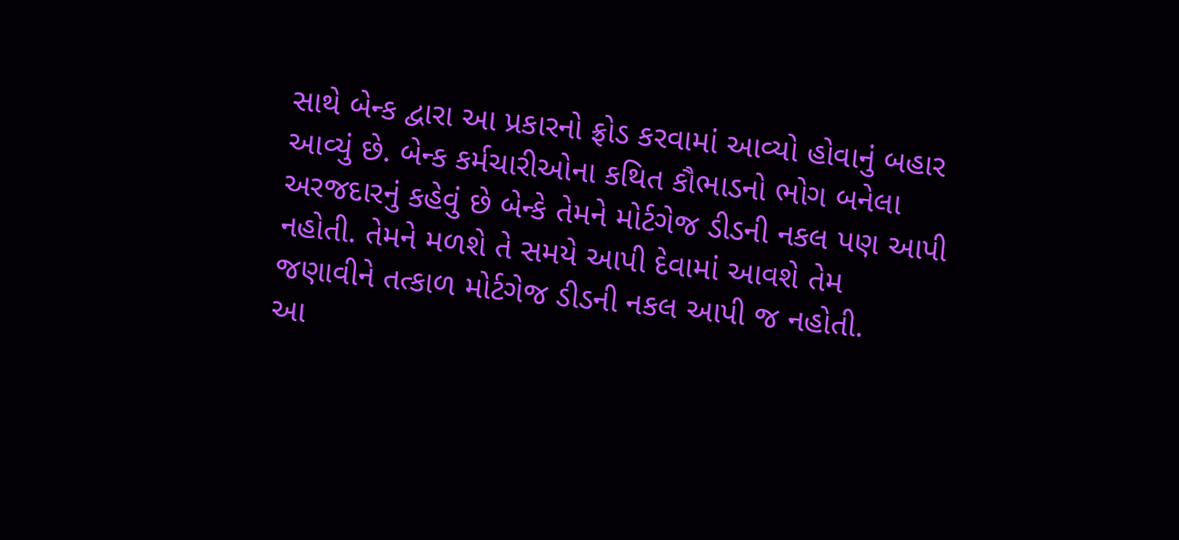સાથે બેન્ક દ્વારા આ પ્રકારનો ફ્રોડ કરવામાં આવ્યો હોવાનું બહાર આવ્યું છે. બેન્ક કર્મચારીઓના કથિત કૌભાડનો ભોગ બનેલા અરજદારનું કહેવું છે બેન્કે તેમને મોર્ટગેજ ડીડની નકલ પણ આપી નહોતી. તેમને મળશે તે સમયે આપી દેવામાં આવશે તેમ જણાવીને તત્કાળ મોર્ટગેજ ડીડની નકલ આપી જ નહોતી.
આ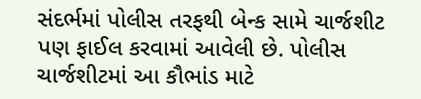સંદર્ભમાં પોલીસ તરફથી બેન્ક સામે ચાર્જશીટ પણ ફાઈલ કરવામાં આવેલી છે. પોલીસ ચાર્જશીટમાં આ કૌભાંડ માટે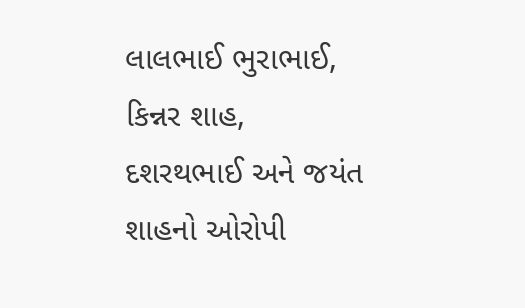લાલભાઈ ભુરાભાઈ, કિન્નર શાહ, દશરથભાઈ અને જયંત શાહનો ઓરોપી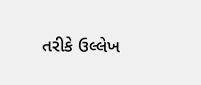તરીકે ઉલ્લેખ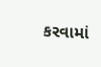કરવામાં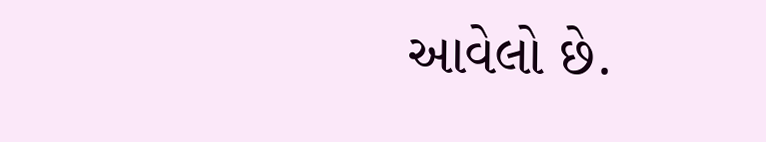આવેલો છે.